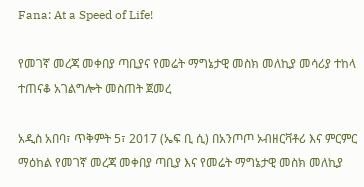Fana: At a Speed of Life!

የመገኛ መረጃ መቀበያ ጣቢያና የመሬት ማግኔታዊ መስክ መለኪያ መሳሪያ ተከላ ተጠናቆ አገልግሎት መስጠት ጀመረ

አዲስ አበባ፣ ጥቅምት 5፣ 2017 (ኤፍ ቢ ሲ) በአንጦጦ ኦብዘርቫቶሪ እና ምርምር ማዕከል የመገኛ መረጃ መቀበያ ጣቢያ እና የመሬት ማግኔታዊ መስክ መለኪያ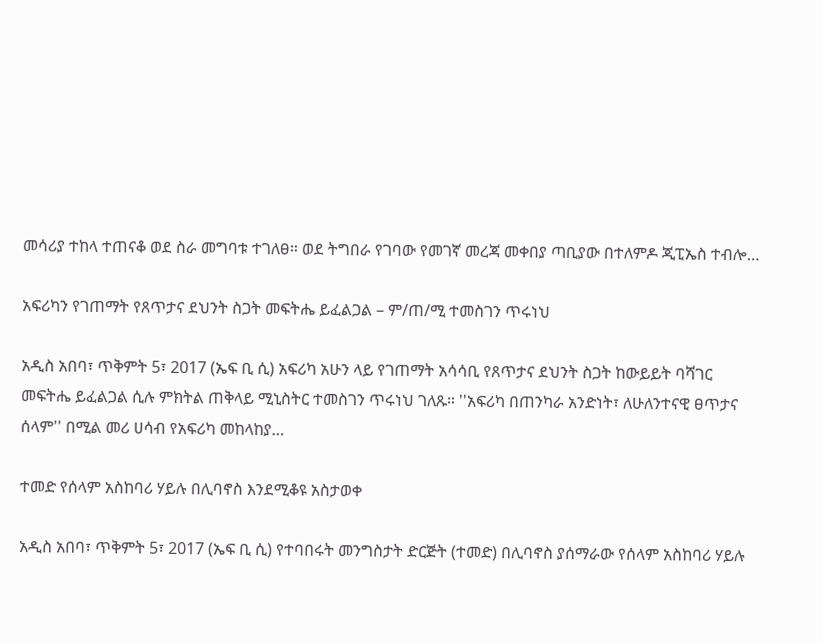መሳሪያ ተከላ ተጠናቆ ወደ ስራ መግባቱ ተገለፀ። ወደ ትግበራ የገባው የመገኛ መረጃ መቀበያ ጣቢያው በተለምዶ ጂፒኤስ ተብሎ…

አፍሪካን የገጠማት የጸጥታና ደህንት ስጋት መፍትሔ ይፈልጋል – ም/ጠ/ሚ ተመስገን ጥሩነህ

አዲስ አበባ፣ ጥቅምት 5፣ 2017 (ኤፍ ቢ ሲ) አፍሪካ አሁን ላይ የገጠማት አሳሳቢ የጸጥታና ደህንት ስጋት ከውይይት ባሻገር መፍትሔ ይፈልጋል ሲሉ ምክትል ጠቅላይ ሚኒስትር ተመስገን ጥሩነህ ገለጹ። ''አፍሪካ በጠንካራ አንድነት፣ ለሁለንተናዊ ፀጥታና ሰላም'' በሚል መሪ ሀሳብ የአፍሪካ መከላከያ…

ተመድ የሰላም አስከባሪ ሃይሉ በሊባኖስ እንደሚቆዩ አስታወቀ

አዲስ አበባ፣ ጥቅምት 5፣ 2017 (ኤፍ ቢ ሲ) የተባበሩት መንግስታት ድርጅት (ተመድ) በሊባኖስ ያሰማራው የሰላም አስከባሪ ሃይሉ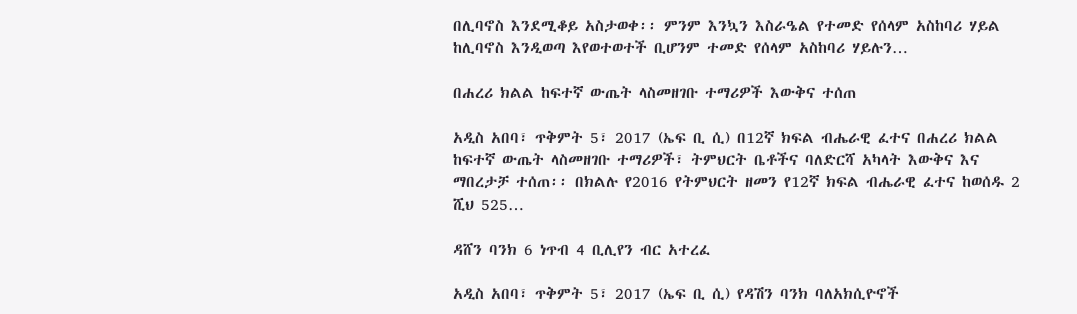በሊባኖስ እንደሚቆይ አስታወቀ፡፡ ምንም እንኳን እስራዔል የተመድ የሰላም አስከባሪ ሃይል ከሊባኖስ እንዲወጣ እየወተወተች ቢሆንም ተመድ የሰላም አስከባሪ ሃይሉን…

በሐረሪ ክልል ከፍተኛ ውጤት ላስመዘገቡ ተማሪዎች እውቅና ተሰጠ

አዲስ አበባ፣ ጥቅምት 5፣ 2017 (ኤፍ ቢ ሲ) በ12ኛ ክፍል ብሔራዊ ፈተና በሐረሪ ክልል ከፍተኛ ውጤት ላስመዘገቡ ተማሪዎች፣ ትምህርት ቤቶችና ባለድርሻ አካላት እውቅና እና ማበረታቻ ተሰጠ፡፡ በክልሉ የ2016 የትምህርት ዘመን የ12ኛ ክፍል ብሔራዊ ፈተና ከወሰዱ 2 ሺህ 525…

ዳሸን ባንክ 6 ነጥብ 4 ቢሊየን ብር አተረፈ

አዲስ አበባ፣ ጥቅምት 5፣ 2017 (ኤፍ ቢ ሲ) የዳሽን ባንክ ባለአክሲዮኖች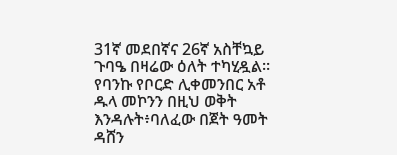31ኛ መደበኛና 26ኛ አስቸኳይ ጉባዔ በዛሬው ዕለት ተካሂዷል። የባንኩ የቦርድ ሊቀመንበር አቶ ዱላ መኮንን በዚህ ወቅት እንዳሉት፥ባለፈው በጀት ዓመት ዳሸን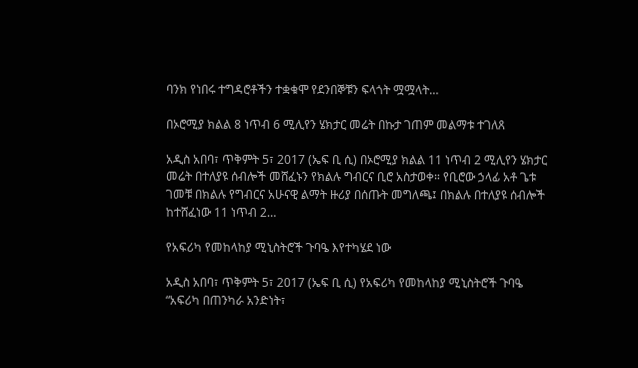ባንክ የነበሩ ተግዳሮቶችን ተቋቁሞ የደንበኞቹን ፍላጎት ሟሟላት…

በኦሮሚያ ክልል 8 ነጥብ 6 ሚሊየን ሄክታር መሬት በኩታ ገጠም መልማቱ ተገለጸ

አዲስ አበባ፣ ጥቅምት 5፣ 2017 (ኤፍ ቢ ሲ) በኦሮሚያ ክልል 11 ነጥብ 2 ሚሊየን ሄክታር መሬት በተለያዩ ሰብሎች መሸፈኑን የክልሉ ግብርና ቢሮ አስታወቀ። የቢሮው ኃላፊ አቶ ጌቱ ገመቹ በክልሉ የግብርና አሁናዊ ልማት ዙሪያ በሰጡት መግለጫ፤ በክልሉ በተለያዩ ሰብሎች ከተሸፈነው 11 ነጥብ 2…

የአፍሪካ የመከላከያ ሚኒስትሮች ጉባዔ እየተካሄደ ነው

አዲስ አበባ፣ ጥቅምት 5፣ 2017 (ኤፍ ቢ ሲ) የአፍሪካ የመከላከያ ሚኒስትሮች ጉባዔ “አፍሪካ በጠንካራ አንድነት፣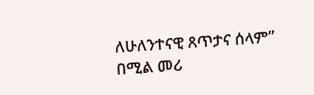ለሁለንተናዊ ጸጥታና ሰላም” በሚል መሪ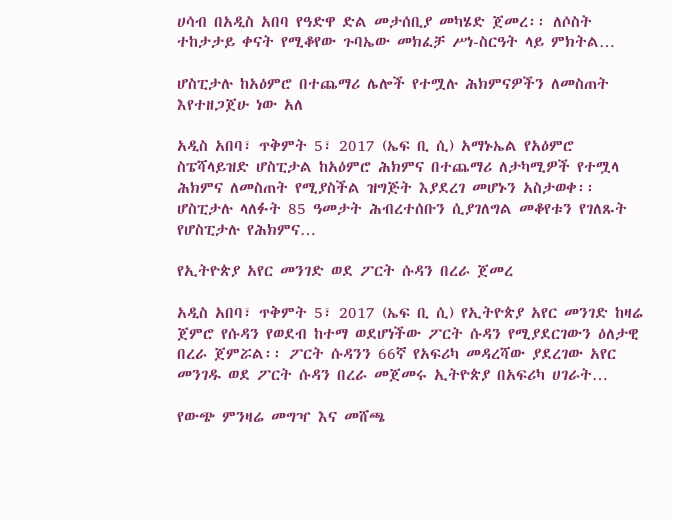ሀሳብ በአዲስ አበባ የዓድዋ ድል መታሰቢያ መካሄድ ጀመረ፡፡ ለሶስት ተከታታይ ቀናት የሚቆየው ጉባኤው መክፈቻ ሥነ-ስርዓት ላይ ምክትል…

ሆስፒታሉ ከአዕምሮ በተጨማሪ ሌሎች የተሟሉ ሕክምናዎችን ለመስጠት እየተዘጋጀሁ ነው አለ

አዲስ አበባ፣ ጥቅምት 5፣ 2017 (ኤፍ ቢ ሲ) አማኑኤል የአዕምሮ ስፔሻላይዝድ ሆስፒታል ከአዕምሮ ሕክምና በተጨማሪ ለታካሚዎች የተሟላ ሕክምና ለመስጠት የሚያስችል ዝግጅት እያደረገ መሆኑን አስታወቀ፡፡ ሆስፒታሉ ላለፉት 85 ዓመታት ሕብረተሰቡን ሲያገለግል መቆየቱን የገለጹት የሆስፒታሉ የሕክምና…

የኢትዮጵያ አየር መንገድ ወደ ፖርት ሱዳን በረራ ጀመረ

አዲስ አበባ፣ ጥቅምት 5፣ 2017 (ኤፍ ቢ ሲ) የኢትዮጵያ አየር መንገድ ከዛሬ ጀምሮ የሱዳን የወደብ ከተማ ወደሆነችው ፖርት ሱዳን የሚያደርገውን ዕለታዊ በረራ ጀምሯል፡፡ ፖርት ሱዳንን 66ኛ የአፍሪካ መዳረሻው ያደረገው አየር መንገዱ ወደ ፖርት ሱዳን በረራ መጀመሩ ኢትዮጵያ በአፍሪካ ሀገራት…

የውጭ ምንዛሬ መግዣ እና መሸጫ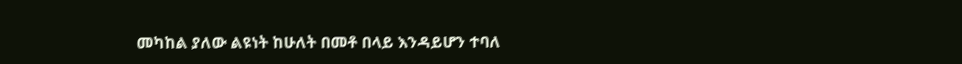መካከል ያለው ልዩነት ከሁለት በመቶ በላይ እንዳይሆን ተባለ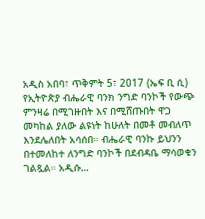አዲስ አበባ፣ ጥቅምት 5፣ 2017 (ኤፍ ቢ ሲ) የኢትዮጵያ ብሔራዊ ባንክ ንግድ ባንኮች የውጭ ምንዛሬ በሚገዙበት እና በሚሸጡበት ዋጋ መካከል ያለው ልዩነት ከሁለት በመቶ መብለጥ እንደሌለበት አሳሰበ። ብሔራዊ ባንኩ ይህንን በተመለከተ ለንግድ ባንኮች በደብዳቤ ማሳወቁን ገልጿል። አዲሱ…